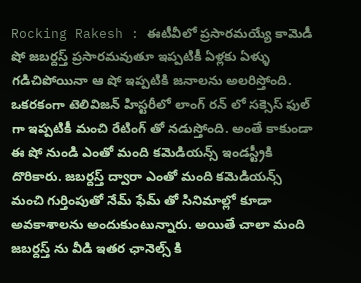Rocking Rakesh : ఈటీవీలో ప్రసారమయ్యే కామెడీ షో జబర్దస్త్ ప్రసారమవుతూ ఇప్పటికీ ఏళ్లకు ఏళ్ళు గడిచిపోయినా ఆ షో ఇప్పటికి జనాలను అలరిస్తోంది. ఒకరకంగా టెలివిజన్ హిస్టరీలో లాంగ్ రన్ లో సక్సెస్ ఫుల్ గా ఇప్పటికీ మంచి రేటింగ్ తో నడుస్తోంది. అంతే కాకుండా ఈ షో నుండి ఎంతో మంది కమెడియన్స్ ఇండస్ట్రీకి దొరికారు. జబర్దస్త్ ద్వారా ఎంతో మంది కమెడియన్స్ మంచి గుర్తింపుతో నేమ్ ఫేమ్ తో సినిమాల్లో కూడా అవకాశాలను అందుకుంటున్నారు. అయితే చాలా మంది జబర్దస్త్ ను వీడి ఇతర ఛానెల్స్ కి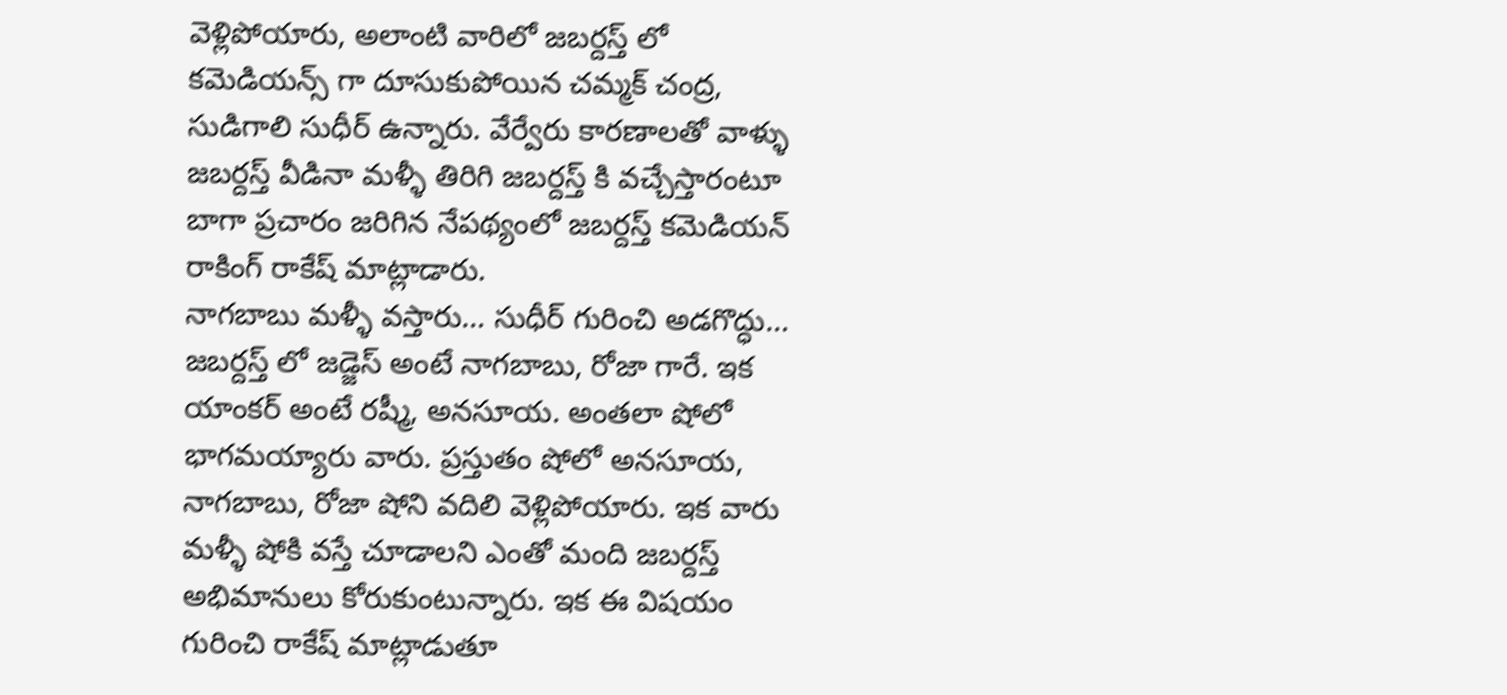వెళ్లిపోయారు, అలాంటి వారిలో జబర్దస్త్ లో కమెడియన్స్ గా దూసుకుపోయిన చమ్మక్ చంద్ర, సుడిగాలి సుధీర్ ఉన్నారు. వేర్వేరు కారణాలతో వాళ్ళు జబర్దస్త్ వీడినా మళ్ళీ తిరిగి జబర్దస్త్ కి వచ్చేస్తారంటూ బాగా ప్రచారం జరిగిన నేపథ్యంలో జబర్దస్త్ కమెడియన్ రాకింగ్ రాకేష్ మాట్లాడారు.
నాగబాబు మళ్ళీ వస్తారు… సుధీర్ గురించి అడగొద్ధు…
జబర్దస్త్ లో జడ్జెస్ అంటే నాగబాబు, రోజా గారే. ఇక యాంకర్ అంటే రష్మీ, అనసూయ. అంతలా షోలో భాగమయ్యారు వారు. ప్రస్తుతం షోలో అనసూయ, నాగబాబు, రోజా షోని వదిలి వెళ్లిపోయారు. ఇక వారు మళ్ళీ షోకి వస్తే చూడాలని ఎంతో మంది జబర్దస్త్ అభిమానులు కోరుకుంటున్నారు. ఇక ఈ విషయం గురించి రాకేష్ మాట్లాడుతూ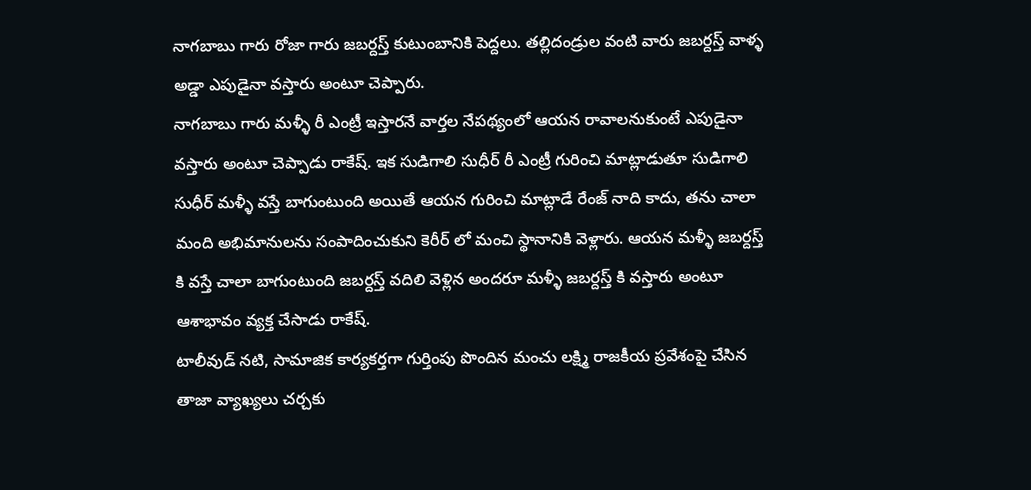నాగబాబు గారు రోజా గారు జబర్దస్త్ కుటుంబానికి పెద్దలు. తల్లిదండ్రుల వంటి వారు జబర్దస్త్ వాళ్ళ అడ్డా ఎపుడైనా వస్తారు అంటూ చెప్పారు.
నాగబాబు గారు మళ్ళీ రీ ఎంట్రీ ఇస్తారనే వార్తల నేపథ్యంలో ఆయన రావాలనుకుంటే ఎపుడైనా వస్తారు అంటూ చెప్పాడు రాకేష్. ఇక సుడిగాలి సుధీర్ రీ ఎంట్రీ గురించి మాట్లాడుతూ సుడిగాలి సుధీర్ మళ్ళీ వస్తే బాగుంటుంది అయితే ఆయన గురించి మాట్లాడే రేంజ్ నాది కాదు, తను చాలా మంది అభిమానులను సంపాదించుకుని కెరీర్ లో మంచి స్థానానికి వెళ్లారు. ఆయన మళ్ళీ జబర్దస్త్ కి వస్తే చాలా బాగుంటుంది జబర్దస్త్ వదిలి వెళ్లిన అందరూ మళ్ళీ జబర్దస్త్ కి వస్తారు అంటూ ఆశాభావం వ్యక్త చేసాడు రాకేష్.
టాలీవుడ్ నటి, సామాజిక కార్యకర్తగా గుర్తింపు పొందిన మంచు లక్ష్మి రాజకీయ ప్రవేశంపై చేసిన తాజా వ్యాఖ్యలు చర్చకు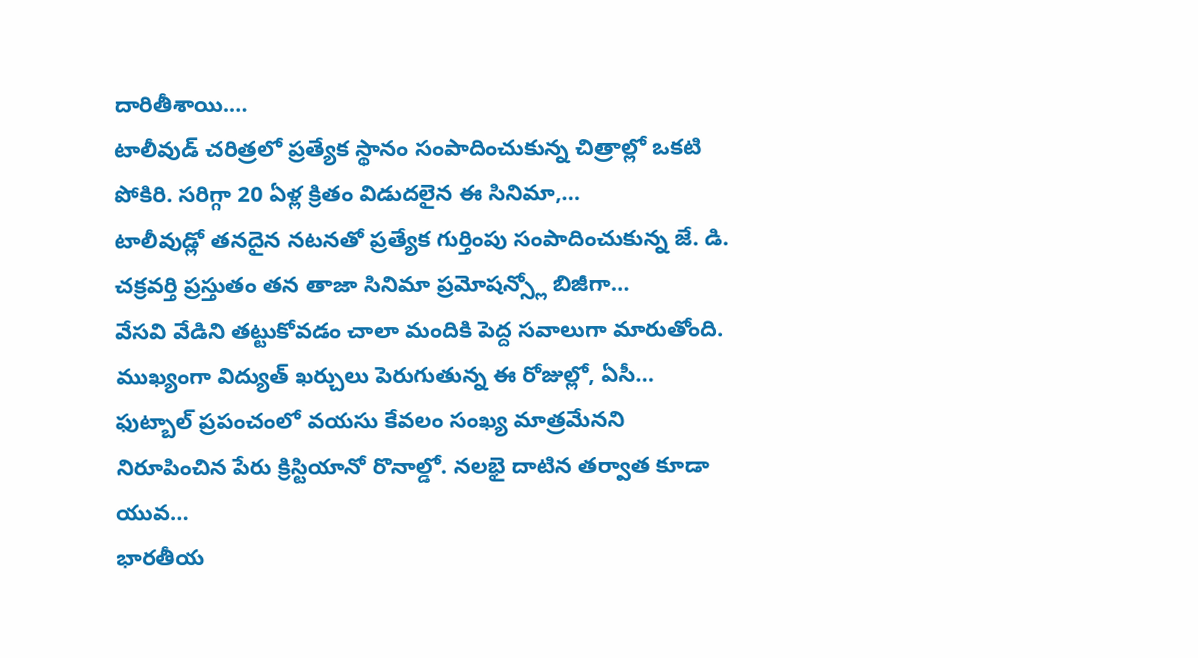దారితీశాయి.…
టాలీవుడ్ చరిత్రలో ప్రత్యేక స్థానం సంపాదించుకున్న చిత్రాల్లో ఒకటి పోకిరి. సరిగ్గా 20 ఏళ్ల క్రితం విడుదలైన ఈ సినిమా,…
టాలీవుడ్లో తనదైన నటనతో ప్రత్యేక గుర్తింపు సంపాదించుకున్న జే. డి. చక్రవర్తి ప్రస్తుతం తన తాజా సినిమా ప్రమోషన్స్లో బిజీగా…
వేసవి వేడిని తట్టుకోవడం చాలా మందికి పెద్ద సవాలుగా మారుతోంది. ముఖ్యంగా విద్యుత్ ఖర్చులు పెరుగుతున్న ఈ రోజుల్లో, ఏసీ…
ఫుట్బాల్ ప్రపంచంలో వయసు కేవలం సంఖ్య మాత్రమేనని నిరూపించిన పేరు క్రిస్టియానో రొనాల్డో. నలభై దాటిన తర్వాత కూడా యువ…
భారతీయ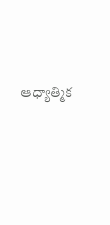ఆధ్యాత్మిక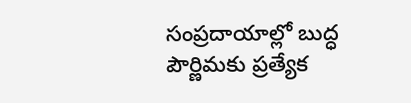సంప్రదాయాల్లో బుద్ధ పౌర్ణిమకు ప్రత్యేక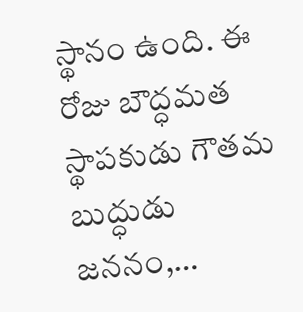స్థానం ఉంది. ఈ రోజు బౌద్ధమత స్థాపకుడు గౌతమ బుద్ధుడు జననం,…